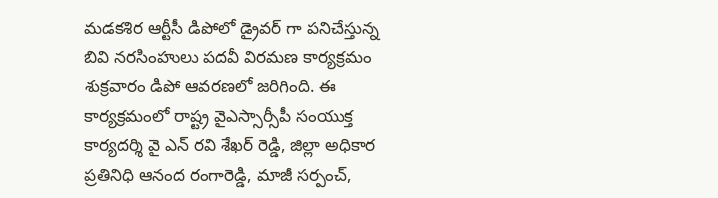మడకశిర ఆర్టీసీ డిపోలో డ్రైవర్ గా పనిచేస్తున్న బివి నరసింహులు పదవీ విరమణ కార్యక్రమం శుక్రవారం డిపో ఆవరణలో జరిగింది. ఈ కార్యక్రమంలో రాష్ట్ర వైఎస్సార్సీపీ సంయుక్త కార్యదర్శి వై ఎన్ రవి శేఖర్ రెడ్డి, జిల్లా అధికార ప్రతినిధి ఆనంద రంగారెడ్డి, మాజీ సర్పంచ్,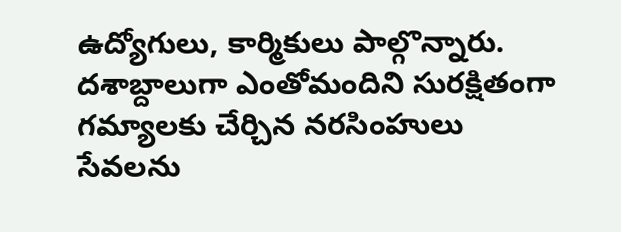ఉద్యోగులు, కార్మికులు పాల్గొన్నారు. దశాబ్దాలుగా ఎంతోమందిని సురక్షితంగా గమ్యాలకు చేర్చిన నరసింహులు సేవలను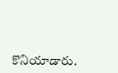కొనియాడారు.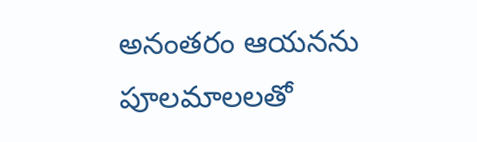అనంతరం ఆయనను పూలమాలలతో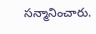సన్మానించారు.